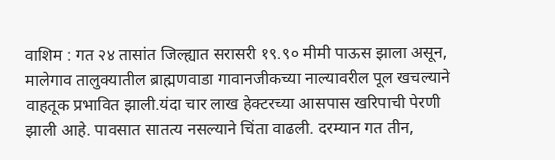वाशिम : गत २४ तासांत जिल्ह्यात सरासरी १९.९० मीमी पाऊस झाला असून, मालेगाव तालुक्यातील ब्राह्मणवाडा गावानजीकच्या नाल्यावरील पूल खचल्याने वाहतूक प्रभावित झाली.यंदा चार लाख हेक्टरच्या आसपास खरिपाची पेरणी झाली आहे. पावसात सातत्य नसल्याने चिंता वाढली. दरम्यान गत तीन,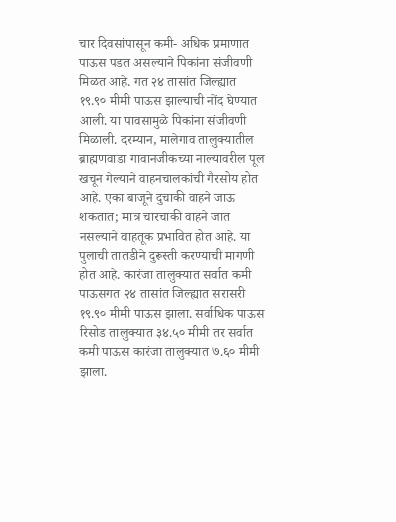चार दिवसांपासून कमी- अधिक प्रमाणात पाऊस पडत असल्याने पिकांना संजीवणी मिळत आहे. गत २४ तासांत जिल्ह्यात १९.९० मीमी पाऊस झाल्याची नोंद घेण्यात आली. या पावसामुळे पिकांना संजीवणी मिळाली. दरम्यान, मालेगाव तालुक्यातील ब्राह्मणवाडा गावानजीकच्या नाल्यावरील पूल खचून गेल्याने वाहनचालकांची गैरसोय होत आहे. एका बाजूने दुचाकी वाहने जाऊ शकतात; मात्र चारचाकी वाहने जात नसल्याने वाहतूक प्रभावित होत आहे. या पुलाची तातडीने दुरूस्ती करण्याची मागणी होत आहे. कारंजा तालुक्यात सर्वात कमी पाऊसगत २४ तासांत जिल्ह्यात सरासरी १९.९० मीमी पाऊस झाला. सर्वाधिक पाऊस रिसोड तालुक्यात ३४.५० मीमी तर सर्वात कमी पाऊस कारंजा तालुक्यात ७.६० मीमी झाला.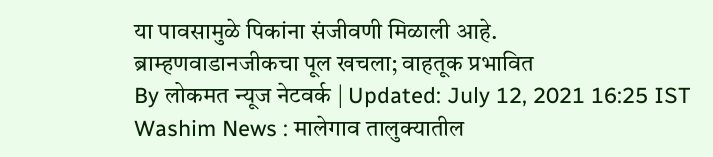या पावसामुळे पिकांना संजीवणी मिळाली आहे.
ब्राम्हणवाडानजीकचा पूल खचला; वाहतूक प्रभावित
By लोकमत न्यूज नेटवर्क | Updated: July 12, 2021 16:25 IST
Washim News : मालेगाव तालुक्यातील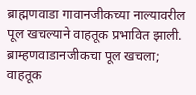ब्राह्मणवाडा गावानजीकच्या नाल्यावरील पूल खचल्याने वाहतूक प्रभावित झाली.
ब्राम्हणवाडानजीकचा पूल खचला; वाहतूक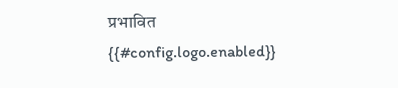प्रभावित
{{#config.logo.enabled}}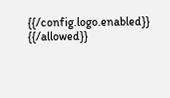{{/config.logo.enabled}}
{{/allowed}}